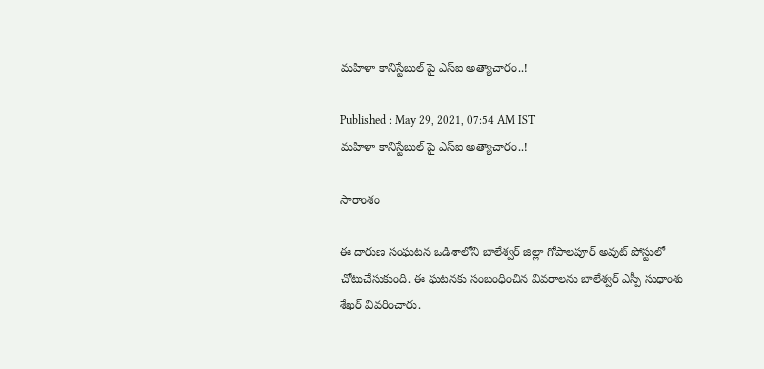మహిళా కానిస్టేబుల్ పై ఎస్ఐ అత్యాచారం..!

Published : May 29, 2021, 07:54 AM IST
మహిళా కానిస్టేబుల్ పై ఎస్ఐ అత్యాచారం..!

సారాంశం

ఈ దారుణ సంఘటన ఒడిశాలోని బాలేశ్వర్ జిల్లా గోపాలపూర్ అవుట్ పోస్టులో చోటుచేసుకుంది. ఈ ఘటనకు సంబంధించిన వివరాలను బాలేశ్వర్ ఎస్పీ సుధాంశు శేఖర్ వివరించారు.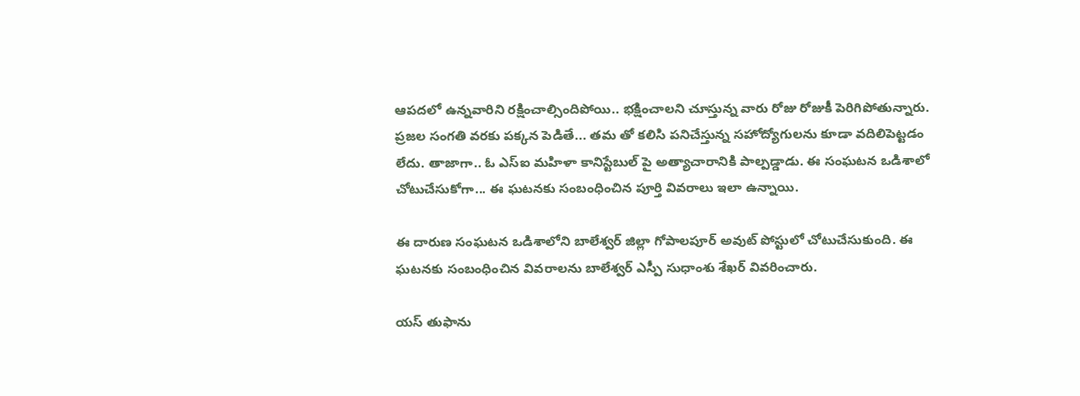ఆపదలో ఉన్నవారిని రక్షించాల్సిందిపోయి.. భక్షించాలని చూస్తున్న వారు రోజు రోజుకీ పెరిగిపోతున్నారు. ప్రజల సంగతి వరకు పక్కన పెడితే... తమ తో కలిసి పనిచేస్తున్న సహోద్యోగులను కూడా వదిలిపెట్టడం లేదు. తాజాగా.. ఓ ఎస్ఐ మహిళా కానిస్టేబుల్ పై అత్యాచారానికి పాల్పడ్డాడు. ఈ సంఘటన ఒడిశాలో చోటుచేసుకోగా... ఈ ఘటనకు సంబంధించిన పూర్తి వివరాలు ఇలా ఉన్నాయి.

ఈ దారుణ సంఘటన ఒడిశాలోని బాలేశ్వర్ జిల్లా గోపాలపూర్ అవుట్ పోస్టులో చోటుచేసుకుంది. ఈ ఘటనకు సంబంధించిన వివరాలను బాలేశ్వర్ ఎస్పీ సుధాంశు శేఖర్ వివరించారు.

యస్ తుఫాను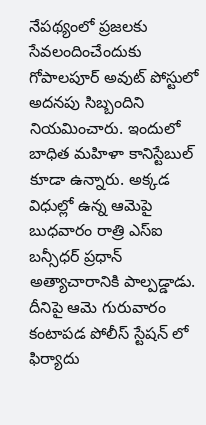నేపథ్యంలో ప్రజలకు సేవలందించేందుకు గోపాలపూర్ అవుట్ పోస్టులో అదనపు సిబ్బందిని నియమించారు. ఇందులో బాధిత మహిళా కానిస్టేబుల్ కూడా ఉన్నారు. అక్కడ విధుల్లో ఉన్న ఆమెపై బుధవారం రాత్రి ఎస్ఐ బన్సీధర్ ప్రధాన్ అత్యాచారానికి పాల్పడ్డాడు. దీనిపై ఆమె గురువారం కంటాపడ పోలీస్ స్టేషన్ లో ఫిర్యాదు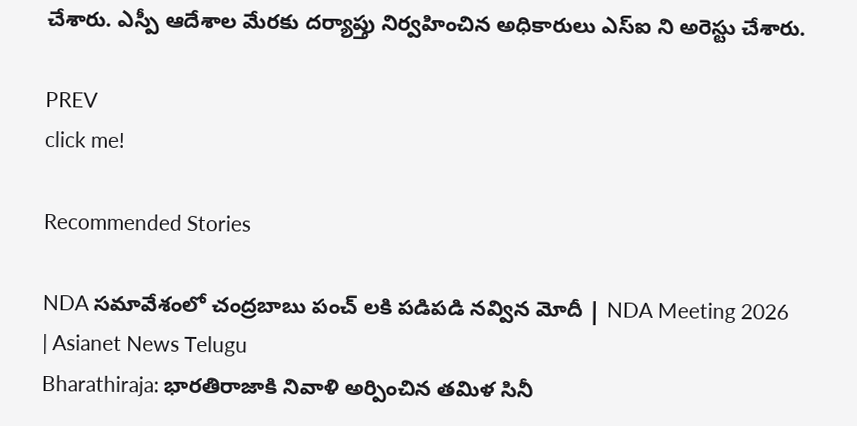చేశారు. ఎస్పీ ఆదేశాల మేరకు దర్యాప్తు నిర్వహించిన అధికారులు ఎస్ఐ ని అరెస్టు చేశారు.

PREV
click me!

Recommended Stories

NDA సమావేశంలో చంద్రబాబు పంచ్ లకి పడిపడి నవ్విన మోదీ | NDA Meeting 2026 | Asianet News Telugu
Bharathiraja: భారతిరాజాకి నివాళి అర్పించిన తమిళ సినీ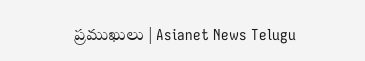ప్రముఖులు | Asianet News Telugu